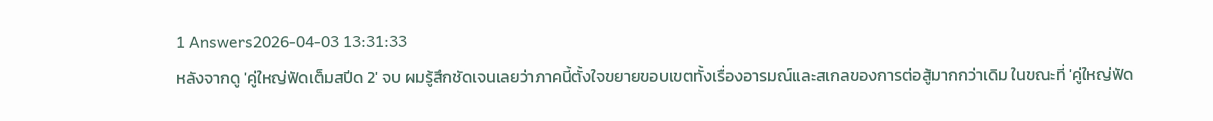1 Answers2026-04-03 13:31:33
หลังจากดู 'คู่ใหญ่ฟัดเต็มสปีด 2' จบ ผมรู้สึกชัดเจนเลยว่าภาคนี้ตั้งใจขยายขอบเขตทั้งเรื่องอารมณ์และสเกลของการต่อสู้มากกว่าเดิม ในขณะที่ 'คู่ใหญ่ฟัด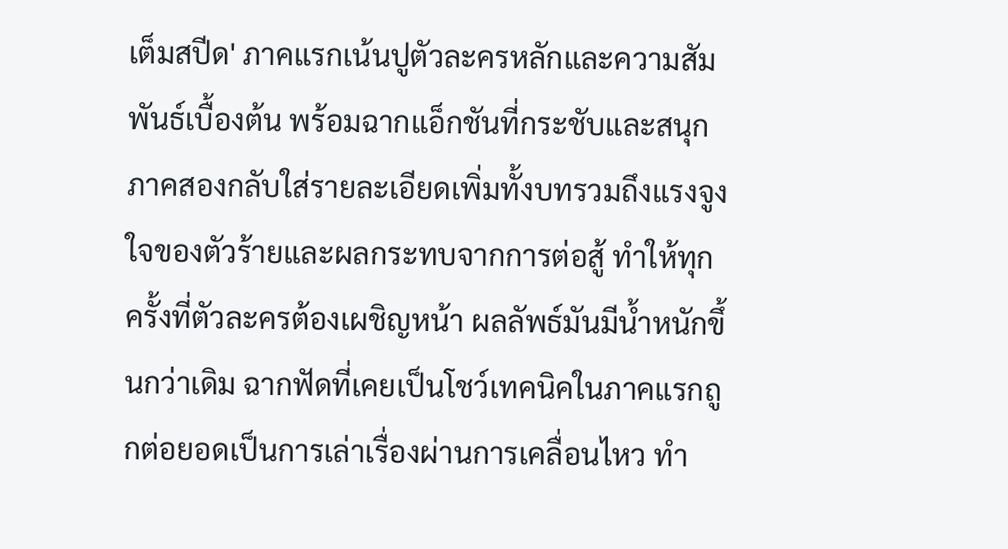เต็มสปีด' ภาคแรกเน้นปูตัวละครหลักและความสัมพันธ์เบื้องต้น พร้อมฉากแอ็กชันที่กระชับและสนุก ภาคสองกลับใส่รายละเอียดเพิ่มทั้งบทรวมถึงแรงจูงใจของตัวร้ายและผลกระทบจากการต่อสู้ ทำให้ทุกครั้งที่ตัวละครต้องเผชิญหน้า ผลลัพธ์มันมีน้ำหนักขึ้นกว่าเดิม ฉากฟัดที่เคยเป็นโชว์เทคนิคในภาคแรกถูกต่อยอดเป็นการเล่าเรื่องผ่านการเคลื่อนไหว ทำ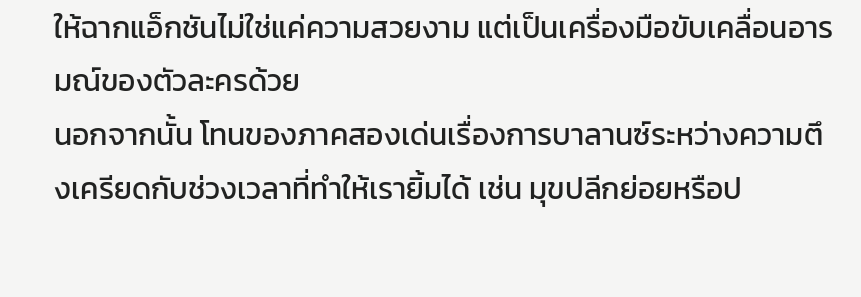ให้ฉากแอ็กชันไม่ใช่แค่ความสวยงาม แต่เป็นเครื่องมือขับเคลื่อนอารมณ์ของตัวละครด้วย
นอกจากนั้น โทนของภาคสองเด่นเรื่องการบาลานซ์ระหว่างความตึงเครียดกับช่วงเวลาที่ทำให้เรายิ้มได้ เช่น มุขปลีกย่อยหรือป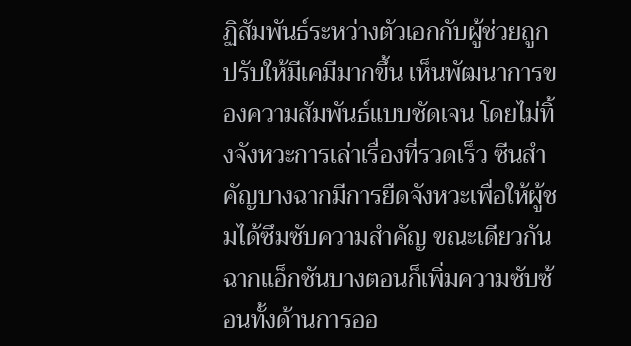ฏิสัมพันธ์ระหว่างตัวเอกกับผู้ช่วยถูกปรับให้มีเคมีมากขึ้น เห็นพัฒนาการของความสัมพันธ์แบบชัดเจน โดยไม่ทิ้งจังหวะการเล่าเรื่องที่รวดเร็ว ซีนสำคัญบางฉากมีการยืดจังหวะเพื่อให้ผู้ชมได้ซึมซับความสำคัญ ขณะเดียวกันฉากแอ็กชันบางตอนก็เพิ่มความซับซ้อนทั้งด้านการออ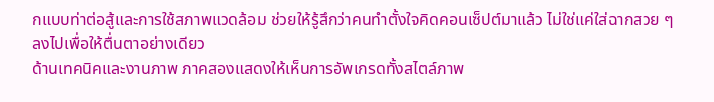กแบบท่าต่อสู้และการใช้สภาพแวดล้อม ช่วยให้รู้สึกว่าคนทำตั้งใจคิดคอนเซ็ปต์มาแล้ว ไม่ใช่แค่ใส่ฉากสวย ๆ ลงไปเพื่อให้ตื่นตาอย่างเดียว
ด้านเทคนิคและงานภาพ ภาคสองแสดงให้เห็นการอัพเกรดทั้งสไตล์ภาพ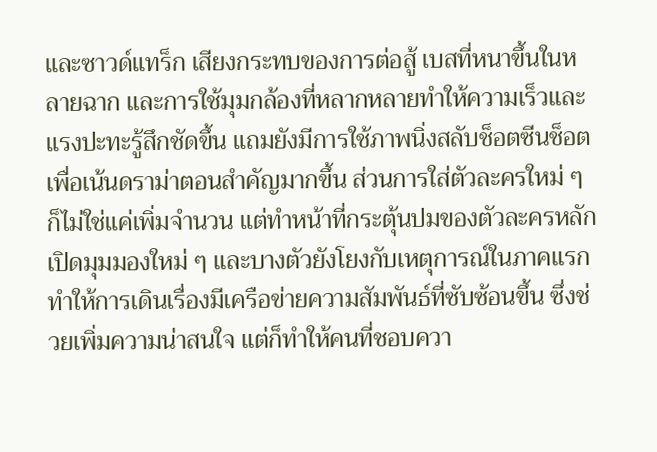และซาวด์แทร็ก เสียงกระทบของการต่อสู้ เบสที่หนาขึ้นในหลายฉาก และการใช้มุมกล้องที่หลากหลายทำให้ความเร็วและแรงปะทะรู้สึกชัดขึ้น แถมยังมีการใช้ภาพนิ่งสลับช็อตซีนช็อตเพื่อเน้นดราม่าตอนสำคัญมากขึ้น ส่วนการใส่ตัวละครใหม่ ๆ ก็ไม่ใช่แค่เพิ่มจำนวน แต่ทำหน้าที่กระตุ้นปมของตัวละครหลัก เปิดมุมมองใหม่ ๆ และบางตัวยังโยงกับเหตุการณ์ในภาคแรก ทำให้การเดินเรื่องมีเครือข่ายความสัมพันธ์ที่ซับซ้อนขึ้น ซึ่งช่วยเพิ่มความน่าสนใจ แต่ก็ทำให้คนที่ชอบควา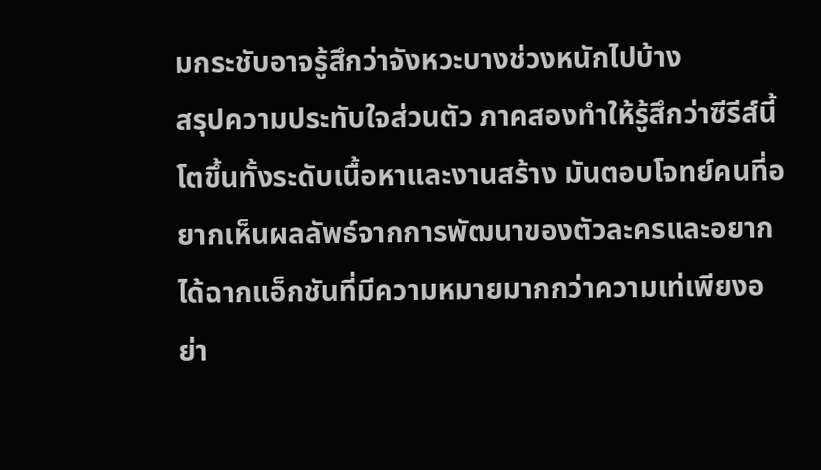มกระชับอาจรู้สึกว่าจังหวะบางช่วงหนักไปบ้าง
สรุปความประทับใจส่วนตัว ภาคสองทำให้รู้สึกว่าซีรีส์นี้โตขึ้นทั้งระดับเนื้อหาและงานสร้าง มันตอบโจทย์คนที่อยากเห็นผลลัพธ์จากการพัฒนาของตัวละครและอยากได้ฉากแอ็กชันที่มีความหมายมากกว่าความเท่เพียงอย่า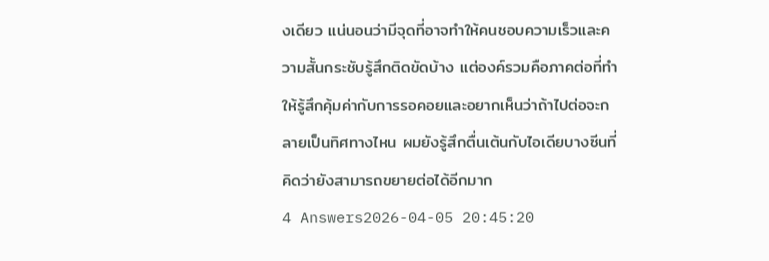งเดียว แน่นอนว่ามีจุดที่อาจทำให้คนชอบความเร็วและความสั้นกระชับรู้สึกติดขัดบ้าง แต่องค์รวมคือภาคต่อที่ทำให้รู้สึกคุ้มค่ากับการรอคอยและอยากเห็นว่าถ้าไปต่อจะกลายเป็นทิศทางไหน ผมยังรู้สึกตื่นเต้นกับไอเดียบางซีนที่คิดว่ายังสามารถขยายต่อได้อีกมาก
4 Answers2026-04-05 20:45:20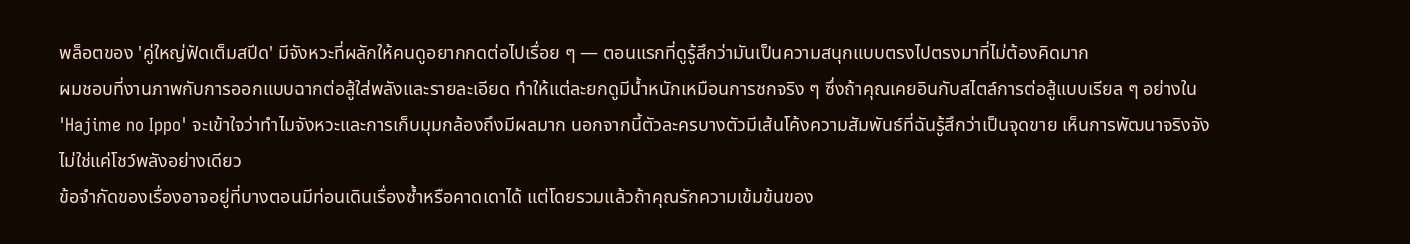พล็อตของ 'คู่ใหญ่ฟัดเต็มสปีด' มีจังหวะที่ผลักให้คนดูอยากกดต่อไปเรื่อย ๆ — ตอนแรกที่ดูรู้สึกว่ามันเป็นความสนุกแบบตรงไปตรงมาที่ไม่ต้องคิดมาก
ผมชอบที่งานภาพกับการออกแบบฉากต่อสู้ใส่พลังและรายละเอียด ทำให้แต่ละยกดูมีน้ำหนักเหมือนการชกจริง ๆ ซึ่งถ้าคุณเคยอินกับสไตล์การต่อสู้แบบเรียล ๆ อย่างใน 'Hajime no Ippo' จะเข้าใจว่าทำไมจังหวะและการเก็บมุมกล้องถึงมีผลมาก นอกจากนี้ตัวละครบางตัวมีเส้นโค้งความสัมพันธ์ที่ฉันรู้สึกว่าเป็นจุดขาย เห็นการพัฒนาจริงจัง ไม่ใช่แค่โชว์พลังอย่างเดียว
ข้อจำกัดของเรื่องอาจอยู่ที่บางตอนมีท่อนเดินเรื่องซ้ำหรือคาดเดาได้ แต่โดยรวมแล้วถ้าคุณรักความเข้มข้นของ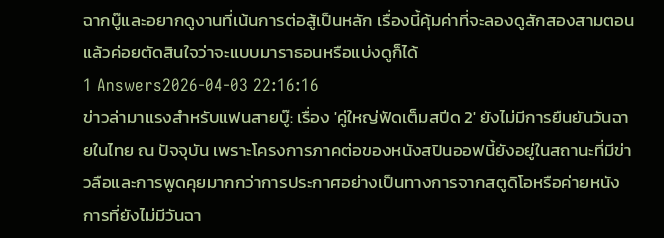ฉากบู๊และอยากดูงานที่เน้นการต่อสู้เป็นหลัก เรื่องนี้คุ้มค่าที่จะลองดูสักสองสามตอน แล้วค่อยตัดสินใจว่าจะแบบมาราธอนหรือแบ่งดูก็ได้
1 Answers2026-04-03 22:16:16
ข่าวล่ามาแรงสำหรับแฟนสายบู๊: เรื่อง 'คู่ใหญ่ฟัดเต็มสปีด 2' ยังไม่มีการยืนยันวันฉายในไทย ณ ปัจจุบัน เพราะโครงการภาคต่อของหนังสปินออฟนี้ยังอยู่ในสถานะที่มีข่าวลือและการพูดคุยมากกว่าการประกาศอย่างเป็นทางการจากสตูดิโอหรือค่ายหนัง การที่ยังไม่มีวันฉา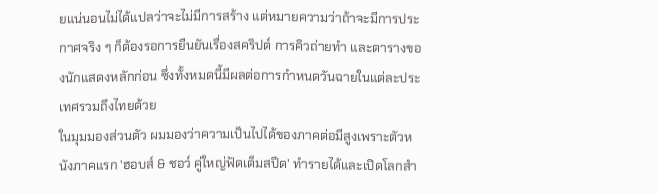ยแน่นอนไม่ได้แปลว่าจะไม่มีการสร้าง แต่หมายความว่าถ้าจะมีการประกาศจริง ๆ ก็ต้องรอการยืนยันเรื่องสคริปต์ การคิวถ่ายทำ และตารางของนักแสดงหลักก่อน ซึ่งทั้งหมดนี้มีผลต่อการกำหนดวันฉายในแต่ละประเทศรวมถึงไทยด้วย
ในมุมมองส่วนตัว ผมมองว่าความเป็นไปได้ของภาคต่อมีสูงเพราะตัวหนังภาคแรก 'ฮอบส์ & ชอว์ คู่ใหญ่ฟัดเต็มสปีด' ทำรายได้และเปิดโลกสำ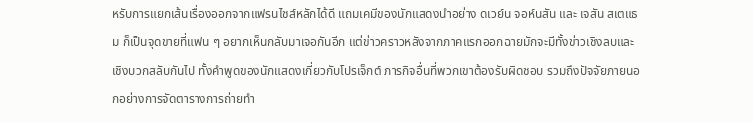หรับการแยกเส้นเรื่องออกจากแฟรนไชส์หลักได้ดี แถมเคมีของนักแสดงนำอย่าง ดเวย์น จอห์นสัน และ เจสัน สเตแธม ก็เป็นจุดขายที่แฟน ๆ อยากเห็นกลับมาเจอกันอีก แต่ข่าวคราวหลังจากภาคแรกออกฉายมักจะมีทั้งข่าวเชิงลบและเชิงบวกสลับกันไป ทั้งคำพูดของนักแสดงเกี่ยวกับโปรเจ็กต์ ภารกิจอื่นที่พวกเขาต้องรับผิดชอบ รวมถึงปัจจัยภายนอกอย่างการจัดตารางการถ่ายทำ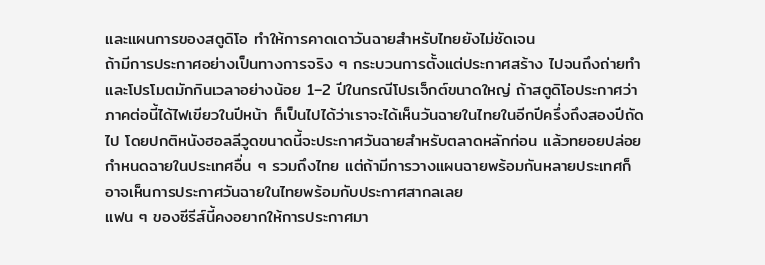และแผนการของสตูดิโอ ทำให้การคาดเดาวันฉายสำหรับไทยยังไม่ชัดเจน
ถ้ามีการประกาศอย่างเป็นทางการจริง ๆ กระบวนการตั้งแต่ประกาศสร้าง ไปจนถึงถ่ายทำและโปรโมตมักกินเวลาอย่างน้อย 1–2 ปีในกรณีโปรเจ็กต์ขนาดใหญ่ ถ้าสตูดิโอประกาศว่าภาคต่อนี้ได้ไฟเขียวในปีหน้า ก็เป็นไปได้ว่าเราจะได้เห็นวันฉายในไทยในอีกปีครึ่งถึงสองปีถัดไป โดยปกติหนังฮอลลีวูดขนาดนี้จะประกาศวันฉายสำหรับตลาดหลักก่อน แล้วทยอยปล่อยกำหนดฉายในประเทศอื่น ๆ รวมถึงไทย แต่ถ้ามีการวางแผนฉายพร้อมกันหลายประเทศก็อาจเห็นการประกาศวันฉายในไทยพร้อมกับประกาศสากลเลย
แฟน ๆ ของซีรีส์นี้คงอยากให้การประกาศมา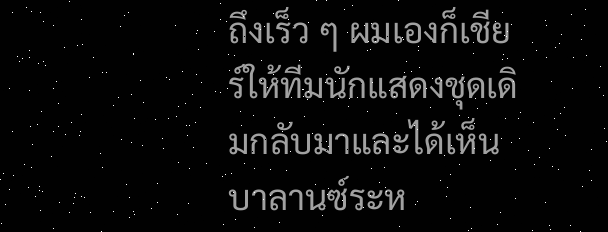ถึงเร็ว ๆ ผมเองก็เชียร์ให้ทีมนักแสดงชุดเดิมกลับมาและได้เห็นบาลานซ์ระห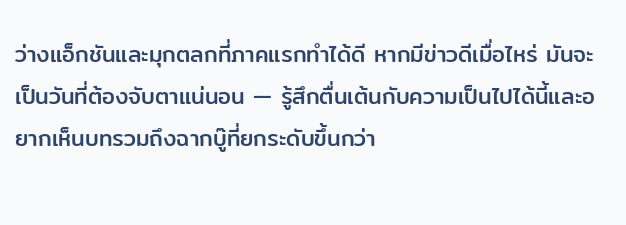ว่างแอ็กชันและมุกตลกที่ภาคแรกทำได้ดี หากมีข่าวดีเมื่อไหร่ มันจะเป็นวันที่ต้องจับตาแน่นอน — รู้สึกตื่นเต้นกับความเป็นไปได้นี้และอยากเห็นบทรวมถึงฉากบู๊ที่ยกระดับขึ้นกว่า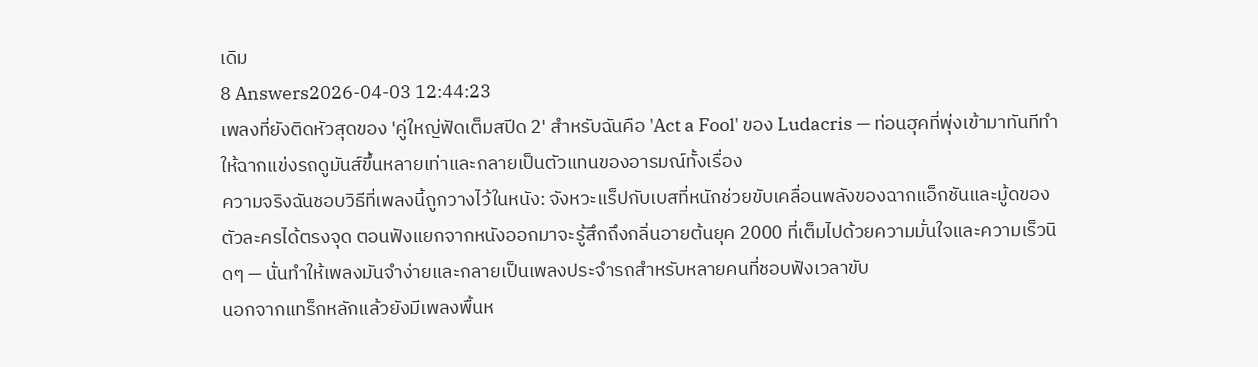เดิม
8 Answers2026-04-03 12:44:23
เพลงที่ยังติดหัวสุดของ 'คู่ใหญ่ฟัดเต็มสปีด 2' สำหรับฉันคือ 'Act a Fool' ของ Ludacris — ท่อนฮุคที่พุ่งเข้ามาทันทีทำให้ฉากแข่งรถดูมันส์ขึ้นหลายเท่าและกลายเป็นตัวแทนของอารมณ์ทั้งเรื่อง
ความจริงฉันชอบวิธีที่เพลงนี้ถูกวางไว้ในหนัง: จังหวะแร็ปกับเบสที่หนักช่วยขับเคลื่อนพลังของฉากแอ็กชันและมู้ดของตัวละครได้ตรงจุด ตอนฟังแยกจากหนังออกมาจะรู้สึกถึงกลิ่นอายต้นยุค 2000 ที่เต็มไปด้วยความมั่นใจและความเร็วนิดๆ — นั่นทำให้เพลงมันจำง่ายและกลายเป็นเพลงประจำรถสำหรับหลายคนที่ชอบฟังเวลาขับ
นอกจากแทร็กหลักแล้วยังมีเพลงพื้นห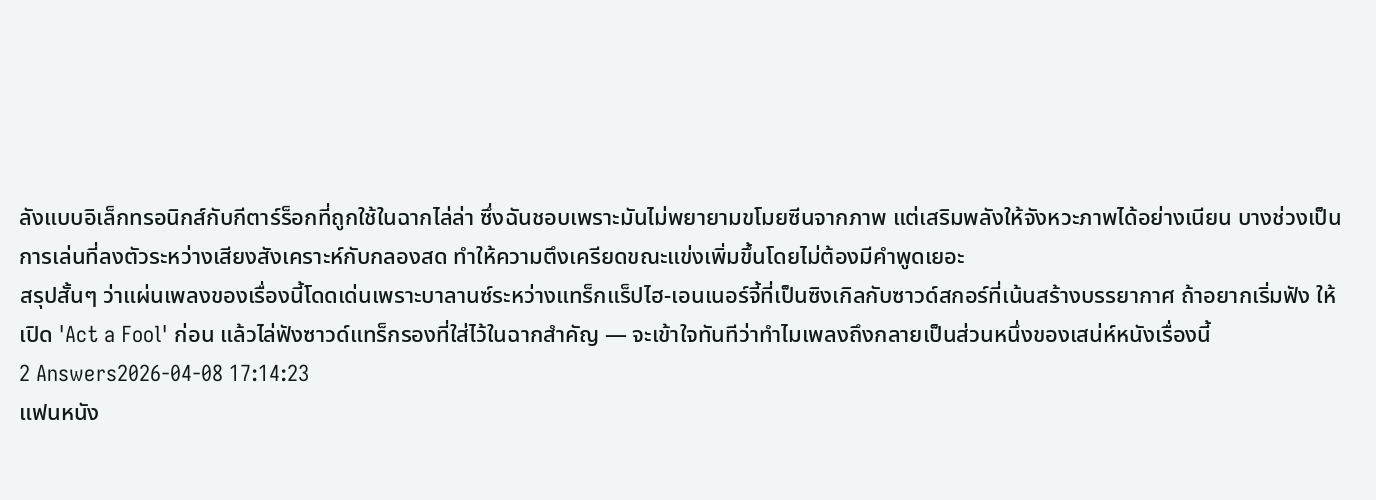ลังแบบอิเล็กทรอนิกส์กับกีตาร์ร็อกที่ถูกใช้ในฉากไล่ล่า ซึ่งฉันชอบเพราะมันไม่พยายามขโมยซีนจากภาพ แต่เสริมพลังให้จังหวะภาพได้อย่างเนียน บางช่วงเป็นการเล่นที่ลงตัวระหว่างเสียงสังเคราะห์กับกลองสด ทำให้ความตึงเครียดขณะแข่งเพิ่มขึ้นโดยไม่ต้องมีคำพูดเยอะ
สรุปสั้นๆ ว่าแผ่นเพลงของเรื่องนี้โดดเด่นเพราะบาลานซ์ระหว่างแทร็กแร็ปไฮ-เอนเนอร์จี้ที่เป็นซิงเกิลกับซาวด์สกอร์ที่เน้นสร้างบรรยากาศ ถ้าอยากเริ่มฟัง ให้เปิด 'Act a Fool' ก่อน แล้วไล่ฟังซาวด์แทร็กรองที่ใส่ไว้ในฉากสำคัญ — จะเข้าใจทันทีว่าทำไมเพลงถึงกลายเป็นส่วนหนึ่งของเสน่ห์หนังเรื่องนี้
2 Answers2026-04-08 17:14:23
แฟนหนัง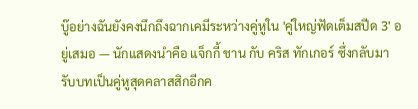บู๊อย่างฉันยังคงนึกถึงฉากเคมีระหว่างคู่หูใน 'คู่ใหญ่ฟัดเต็มสปีด 3' อยู่เสมอ — นักแสดงนำคือ แจ็กกี้ ชาน กับ คริส ทักเกอร์ ซึ่งกลับมารับบทเป็นคู่หูสุดคลาสสิกอีกค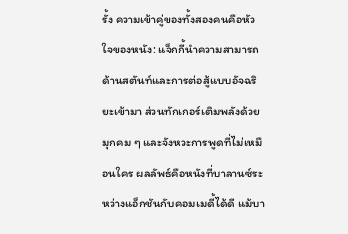รั้ง ความเข้าคู่ของทั้งสองคนคือหัวใจของหนัง: แจ็กกี้นำความสามารถด้านสตันท์และการต่อสู้แบบอัจฉริยะเข้ามา ส่วนทักเกอร์เติมพลังด้วยมุกคม ๆ และจังหวะการพูดที่ไม่เหมือนใคร ผลลัพธ์คือหนังที่บาลานซ์ระหว่างแอ็กชันกับคอมเมดี้ได้ดี แม้บา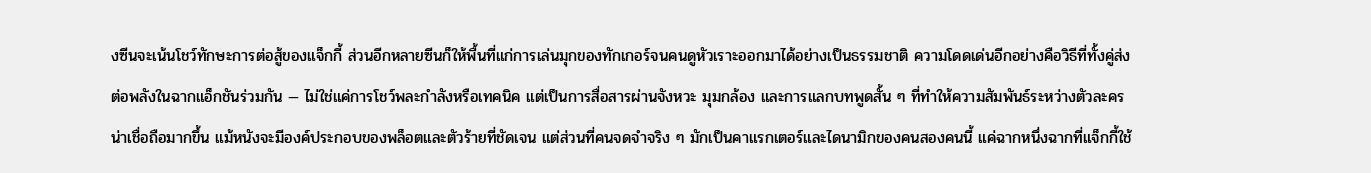งซีนจะเน้นโชว์ทักษะการต่อสู้ของแจ็กกี้ ส่วนอีกหลายซีนก็ให้พื้นที่แก่การเล่นมุกของทักเกอร์จนคนดูหัวเราะออกมาได้อย่างเป็นธรรมชาติ ความโดดเด่นอีกอย่างคือวิธีที่ทั้งคู่ส่งต่อพลังในฉากแอ็กชันร่วมกัน — ไม่ใช่แค่การโชว์พละกำลังหรือเทคนิค แต่เป็นการสื่อสารผ่านจังหวะ มุมกล้อง และการแลกบทพูดสั้น ๆ ที่ทำให้ความสัมพันธ์ระหว่างตัวละครน่าเชื่อถือมากขึ้น แม้หนังจะมีองค์ประกอบของพล็อตและตัวร้ายที่ชัดเจน แต่ส่วนที่คนจดจำจริง ๆ มักเป็นคาแรกเตอร์และไดนามิกของคนสองคนนี้ แค่ฉากหนึ่งฉากที่แจ็กกี้ใช้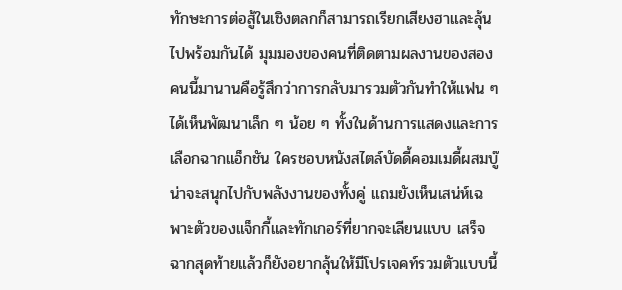ทักษะการต่อสู้ในเชิงตลกก็สามารถเรียกเสียงฮาและลุ้นไปพร้อมกันได้ มุมมองของคนที่ติดตามผลงานของสองคนนี้มานานคือรู้สึกว่าการกลับมารวมตัวกันทำให้แฟน ๆ ได้เห็นพัฒนาเล็ก ๆ น้อย ๆ ทั้งในด้านการแสดงและการเลือกฉากแอ็กชัน ใครชอบหนังสไตล์บัดดี้คอมเมดี้ผสมบู๊น่าจะสนุกไปกับพลังงานของทั้งคู่ แถมยังเห็นเสน่ห์เฉพาะตัวของแจ็กกี้และทักเกอร์ที่ยากจะเลียนแบบ เสร็จฉากสุดท้ายแล้วก็ยังอยากลุ้นให้มีโปรเจคท์รวมตัวแบบนี้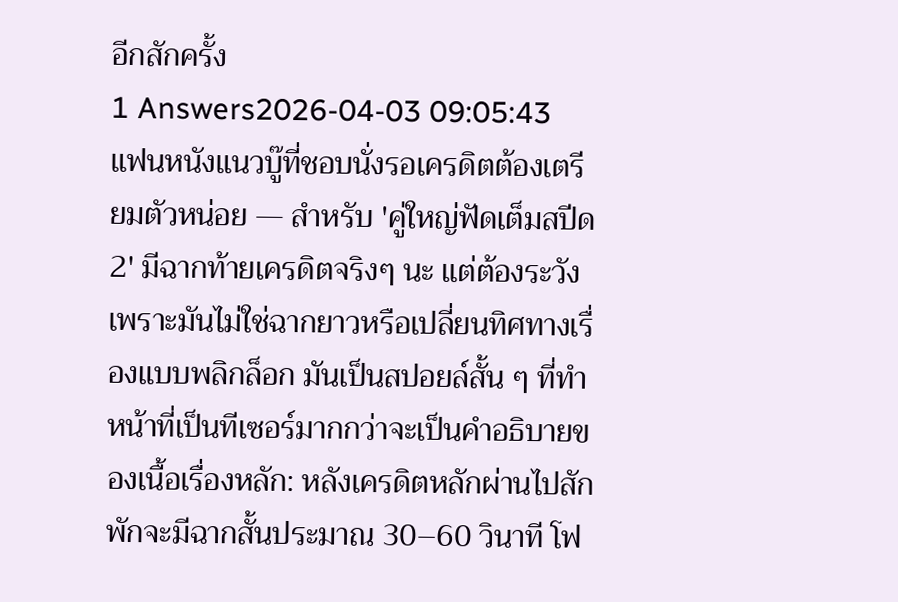อีกสักครั้ง
1 Answers2026-04-03 09:05:43
แฟนหนังแนวบู๊ที่ชอบนั่งรอเครดิตต้องเตรียมตัวหน่อย — สำหรับ 'คู่ใหญ่ฟัดเต็มสปีด 2' มีฉากท้ายเครดิตจริงๆ นะ แต่ต้องระวังเพราะมันไม่ใช่ฉากยาวหรือเปลี่ยนทิศทางเรื่องแบบพลิกล็อก มันเป็นสปอยล์สั้น ๆ ที่ทำหน้าที่เป็นทีเซอร์มากกว่าจะเป็นคำอธิบายของเนื้อเรื่องหลัก: หลังเครดิตหลักผ่านไปสักพักจะมีฉากสั้นประมาณ 30–60 วินาที โฟ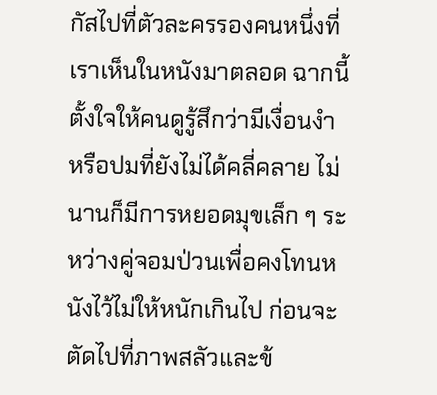กัสไปที่ตัวละครรองคนหนึ่งที่เราเห็นในหนังมาตลอด ฉากนี้ตั้งใจให้คนดูรู้สึกว่ามีเงื่อนงำหรือปมที่ยังไม่ได้คลี่คลาย ไม่นานก็มีการหยอดมุขเล็ก ๆ ระหว่างคู่จอมป่วนเพื่อคงโทนหนังไว้ไม่ให้หนักเกินไป ก่อนจะตัดไปที่ภาพสลัวและข้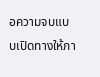อความจบแบบเปิดทางให้ภา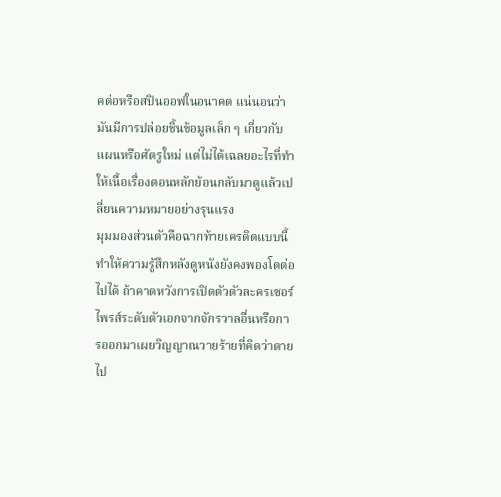คต่อหรือสปินออฟในอนาคต แน่นอนว่ามันมีการปล่อยชิ้นข้อมูลเล็ก ๆ เกี่ยวกับแผนหรือศัตรูใหม่ แต่ไม่ได้เฉลยอะไรที่ทำให้เนื้อเรื่องตอนหลักย้อนกลับมาดูแล้วเปลี่ยนความหมายอย่างรุนแรง
มุมมองส่วนตัวคือฉากท้ายเครดิตแบบนี้ทำให้ความรู้สึกหลังดูหนังยังคงพองโตต่อไปได้ ถ้าคาดหวังการเปิดตัวตัวละครเซอร์ไพรส์ระดับตัวเอกจากจักรวาลอื่นหรือการออกมาเผยวิญญาณวายร้ายที่คิดว่าตายไป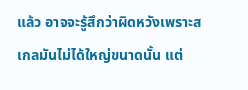แล้ว อาจจะรู้สึกว่าผิดหวังเพราะสเกลมันไม่ได้ใหญ่ขนาดนั้น แต่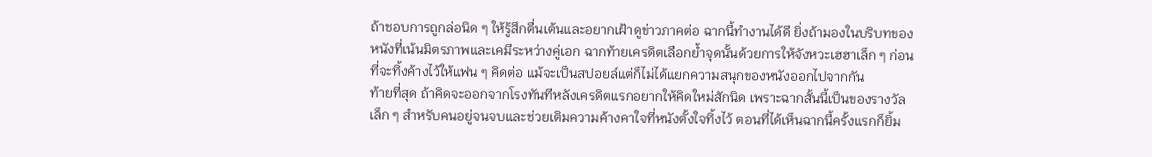ถ้าชอบการถูกล่อนิด ๆ ให้รู้สึกตื่นเต้นและอยากเฝ้าดูข่าวภาคต่อ ฉากนี้ทำงานได้ดี ยิ่งถ้ามองในบริบทของหนังที่เน้นมิตรภาพและเคมีระหว่างคู่เอก ฉากท้ายเครดิตเลือกย้ำจุดนั้นด้วยการให้จังหวะเฮฮาเล็ก ๆ ก่อนที่จะทิ้งค้างไว้ให้แฟน ๆ คิดต่อ แม้จะเป็นสปอยล์แต่ก็ไม่ได้แยกความสนุกของหนังออกไปจากกัน
ท้ายที่สุด ถ้าคิดจะออกจากโรงทันทีหลังเครดิตแรกอยากให้คิดใหม่สักนิด เพราะฉากสั้นนี้เป็นของรางวัลเล็ก ๆ สำหรับคนอยู่จนจบและช่วยเติมความค้างคาใจที่หนังตั้งใจทิ้งไว้ ตอนที่ได้เห็นฉากนี้ครั้งแรกก็ยิ้ม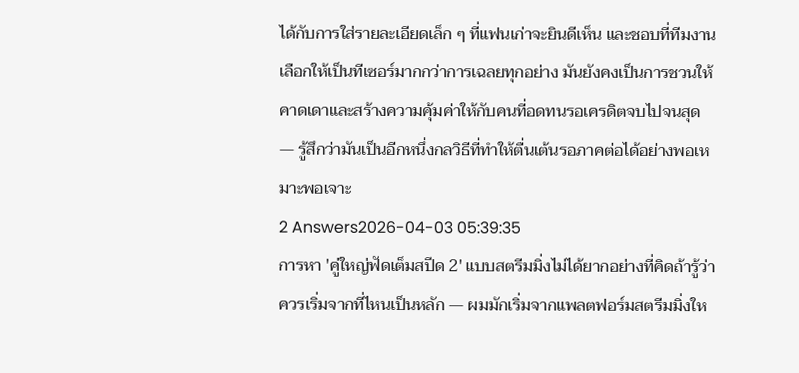ได้กับการใส่รายละเอียดเล็ก ๆ ที่แฟนเก่าจะยินดีเห็น และชอบที่ทีมงานเลือกให้เป็นทีเซอร์มากกว่าการเฉลยทุกอย่าง มันยังคงเป็นการชวนให้คาดเดาและสร้างความคุ้มค่าให้กับคนที่อดทนรอเครดิตจบไปจนสุด — รู้สึกว่ามันเป็นอีกหนึ่งกลวิธีที่ทำให้ตื่นเต้นรอภาคต่อได้อย่างพอเหมาะพอเจาะ
2 Answers2026-04-03 05:39:35
การหา 'คู่ใหญ่ฟัดเต็มสปีด 2' แบบสตรีมมิ่งไม่ได้ยากอย่างที่คิดถ้ารู้ว่าควรเริ่มจากที่ไหนเป็นหลัก — ผมมักเริ่มจากแพลตฟอร์มสตรีมมิ่งให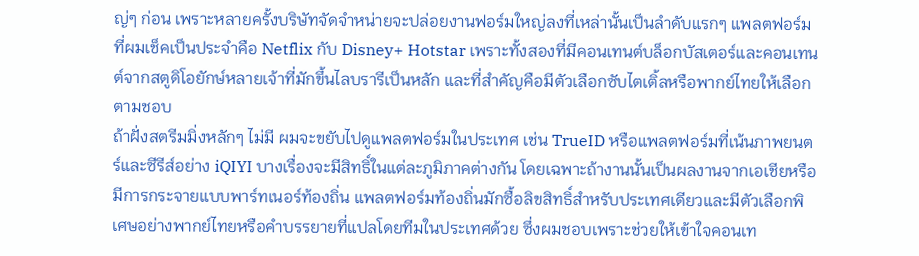ญ่ๆ ก่อน เพราะหลายครั้งบริษัทจัดจำหน่ายจะปล่อยงานฟอร์มใหญ่ลงที่เหล่านั้นเป็นลำดับแรกๆ แพลตฟอร์มที่ผมเช็คเป็นประจำคือ Netflix กับ Disney+ Hotstar เพราะทั้งสองที่มีคอนเทนต์บล็อกบัสเตอร์และคอนเทนต์จากสตูดิโอยักษ์หลายเจ้าที่มักขึ้นไลบรารีเป็นหลัก และที่สำคัญคือมีตัวเลือกซับไตเติ้ลหรือพากย์ไทยให้เลือกตามชอบ
ถ้าฝั่งสตรีมมิ่งหลักๆ ไม่มี ผมจะขยับไปดูแพลตฟอร์มในประเทศ เช่น TrueID หรือแพลตฟอร์มที่เน้นภาพยนตร์และซีรีส์อย่าง iQIYI บางเรื่องจะมีสิทธิ์ในแต่ละภูมิภาคต่างกัน โดยเฉพาะถ้างานนั้นเป็นผลงานจากเอเชียหรือมีการกระจายแบบพาร์ทเนอร์ท้องถิ่น แพลตฟอร์มท้องถิ่นมักซื้อลิขสิทธิ์สำหรับประเทศเดียวและมีตัวเลือกพิเศษอย่างพากย์ไทยหรือคำบรรยายที่แปลโดยทีมในประเทศด้วย ซึ่งผมชอบเพราะช่วยให้เข้าใจคอนเท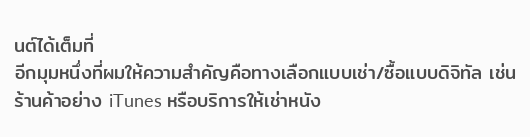นต์ได้เต็มที่
อีกมุมหนึ่งที่ผมให้ความสำคัญคือทางเลือกแบบเช่า/ซื้อแบบดิจิทัล เช่น ร้านค้าอย่าง iTunes หรือบริการให้เช่าหนัง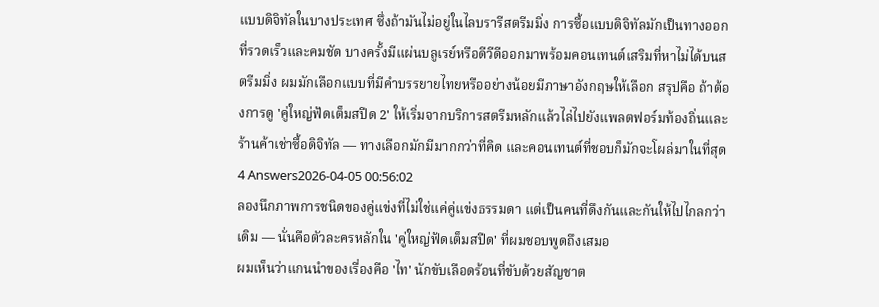แบบดิจิทัลในบางประเทศ ซึ่งถ้ามันไม่อยู่ในไลบรารีสตรีมมิ่ง การซื้อแบบดิจิทัลมักเป็นทางออกที่รวดเร็วและคมชัด บางครั้งมีแผ่นบลูเรย์หรือดีวีดีออกมาพร้อมคอนเทนต์เสริมที่หาไม่ได้บนสตรีมมิ่ง ผมมักเลือกแบบที่มีคำบรรยายไทยหรืออย่างน้อยมีภาษาอังกฤษให้เลือก สรุปคือ ถ้าต้องการดู 'คู่ใหญ่ฟัดเต็มสปีด 2' ให้เริ่มจากบริการสตรีมหลักแล้วไล่ไปยังแพลตฟอร์มท้องถิ่นและร้านค้าเช่าซื้อดิจิทัล — ทางเลือกมักมีมากกว่าที่คิด และคอนเทนต์ที่ชอบก็มักจะโผล่มาในที่สุด
4 Answers2026-04-05 00:56:02
ลองนึกภาพการชนิดของคู่แข่งที่ไม่ใช่แค่คู่แข่งธรรมดา แต่เป็นคนที่ดึงกันและกันให้ไปไกลกว่าเดิม — นั่นคือตัวละครหลักใน 'คู่ใหญ่ฟัดเต็มสปีด' ที่ผมชอบพูดถึงเสมอ
ผมเห็นว่าแกนนำของเรื่องคือ 'ไท' นักขับเลือดร้อนที่ขับด้วยสัญชาต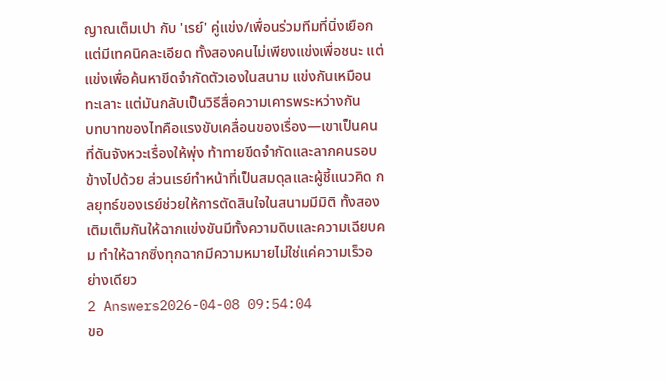ญาณเต็มเปา กับ 'เรย์' คู่แข่ง/เพื่อนร่วมทีมที่นิ่งเยือกแต่มีเทคนิคละเอียด ทั้งสองคนไม่เพียงแข่งเพื่อชนะ แต่แข่งเพื่อค้นหาขีดจำกัดตัวเองในสนาม แข่งกันเหมือนทะเลาะ แต่มันกลับเป็นวิธีสื่อความเคารพระหว่างกัน
บทบาทของไทคือแรงขับเคลื่อนของเรื่อง—เขาเป็นคนที่ดันจังหวะเรื่องให้พุ่ง ท้าทายขีดจำกัดและลากคนรอบข้างไปด้วย ส่วนเรย์ทำหน้าที่เป็นสมดุลและผู้ชี้แนวคิด กลยุทธ์ของเรย์ช่วยให้การตัดสินใจในสนามมีมิติ ทั้งสองเติมเต็มกันให้ฉากแข่งขันมีทั้งความดิบและความเฉียบคม ทำให้ฉากซิ่งทุกฉากมีความหมายไม่ใช่แค่ความเร็วอย่างเดียว
2 Answers2026-04-08 09:54:04
ขอ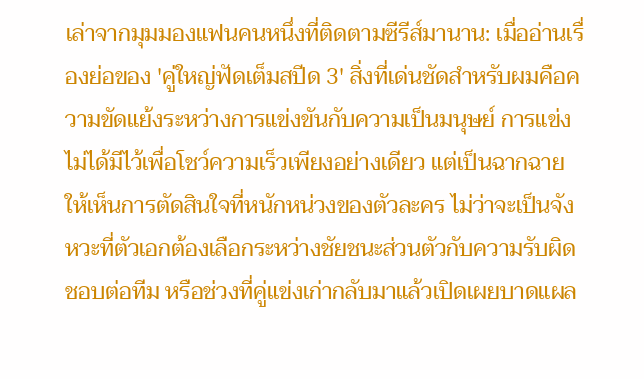เล่าจากมุมมองแฟนคนหนึ่งที่ติดตามซีรีส์มานาน: เมื่ออ่านเรื่องย่อของ 'คู่ใหญ่ฟัดเต็มสปีด 3' สิ่งที่เด่นชัดสำหรับผมคือความขัดแย้งระหว่างการแข่งขันกับความเป็นมนุษย์ การแข่งไม่ได้มีไว้เพื่อโชว์ความเร็วเพียงอย่างเดียว แต่เป็นฉากฉายให้เห็นการตัดสินใจที่หนักหน่วงของตัวละคร ไม่ว่าจะเป็นจังหวะที่ตัวเอกต้องเลือกระหว่างชัยชนะส่วนตัวกับความรับผิดชอบต่อทีม หรือช่วงที่คู่แข่งเก่ากลับมาแล้วเปิดเผยบาดแผล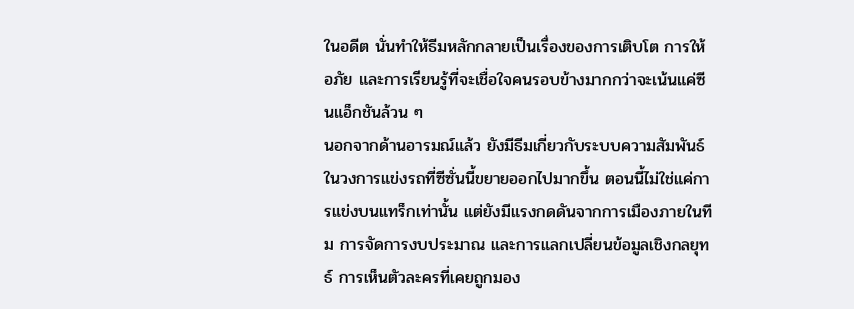ในอดีต นั่นทำให้ธีมหลักกลายเป็นเรื่องของการเติบโต การให้อภัย และการเรียนรู้ที่จะเชื่อใจคนรอบข้างมากกว่าจะเน้นแค่ซีนแอ็กชันล้วน ๆ
นอกจากด้านอารมณ์แล้ว ยังมีธีมเกี่ยวกับระบบความสัมพันธ์ในวงการแข่งรถที่ซีซั่นนี้ขยายออกไปมากขึ้น ตอนนี้ไม่ใช่แค่การแข่งบนแทร็กเท่านั้น แต่ยังมีแรงกดดันจากการเมืองภายในทีม การจัดการงบประมาณ และการแลกเปลี่ยนข้อมูลเชิงกลยุทธ์ การเห็นตัวละครที่เคยถูกมอง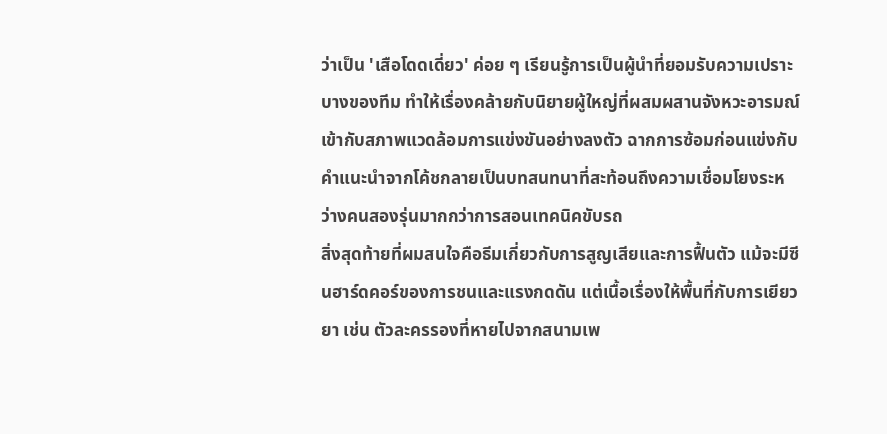ว่าเป็น 'เสือโดดเดี่ยว' ค่อย ๆ เรียนรู้การเป็นผู้นำที่ยอมรับความเปราะบางของทีม ทำให้เรื่องคล้ายกับนิยายผู้ใหญ่ที่ผสมผสานจังหวะอารมณ์เข้ากับสภาพแวดล้อมการแข่งขันอย่างลงตัว ฉากการซ้อมก่อนแข่งกับคำแนะนำจากโค้ชกลายเป็นบทสนทนาที่สะท้อนถึงความเชื่อมโยงระหว่างคนสองรุ่นมากกว่าการสอนเทคนิคขับรถ
สิ่งสุดท้ายที่ผมสนใจคือธีมเกี่ยวกับการสูญเสียและการฟื้นตัว แม้จะมีซีนฮาร์ดคอร์ของการชนและแรงกดดัน แต่เนื้อเรื่องให้พื้นที่กับการเยียวยา เช่น ตัวละครรองที่หายไปจากสนามเพ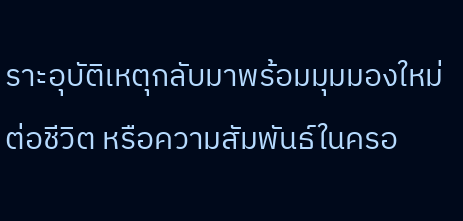ราะอุบัติเหตุกลับมาพร้อมมุมมองใหม่ต่อชีวิต หรือความสัมพันธ์ในครอ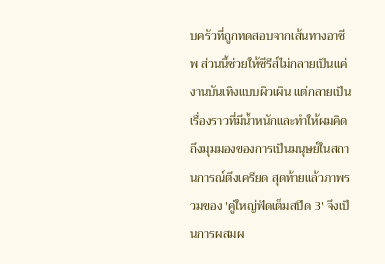บครัวที่ถูกทดสอบจากเส้นทางอาชีพ ส่วนนี้ช่วยให้ซีรีส์ไม่กลายเป็นแค่งานบันเทิงแบบผิวเผิน แต่กลายเป็นเรื่องราวที่มีน้ำหนักและทำให้ผมคิดถึงมุมมองของการเป็นมนุษย์ในสถานการณ์ตึงเครียด สุดท้ายแล้วภาพรวมของ 'คู่ใหญ่ฟัดเต็มสปีด 3' จึงเป็นการผสมผ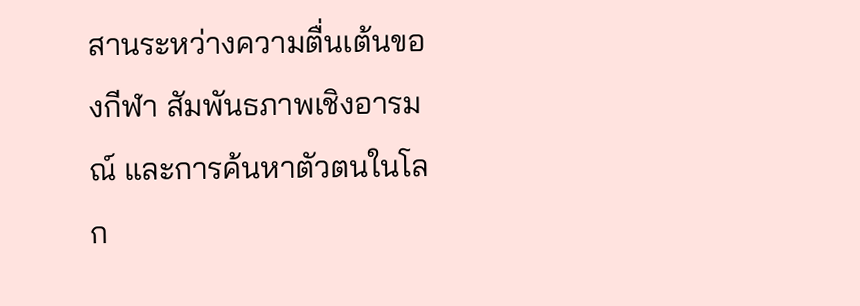สานระหว่างความตื่นเต้นของกีฬา สัมพันธภาพเชิงอารมณ์ และการค้นหาตัวตนในโลก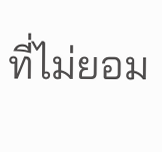ที่ไม่ยอม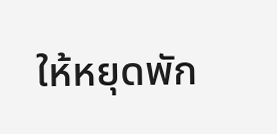ให้หยุดพัก